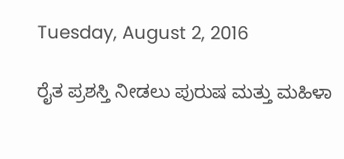Tuesday, August 2, 2016

ರೈತ ಪ್ರಶಸ್ತಿ ನೀಡಲು ಪುರುಷ ಮತ್ತು ಮಹಿಳಾ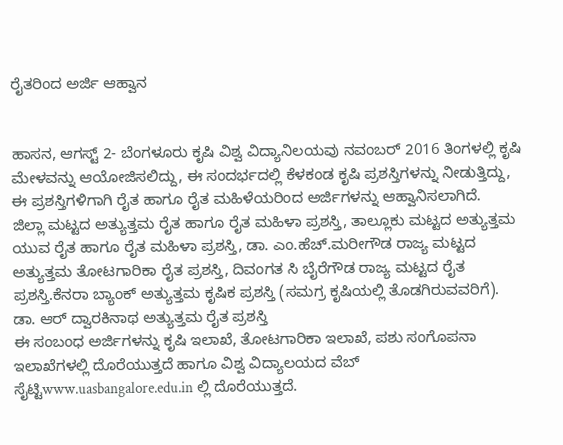ರೈತರಿಂದ ಅರ್ಜಿ ಆಹ್ವಾನ


ಹಾಸನ, ಆಗಸ್ಟ್ 2- ಬೆಂಗಳೂರು ಕೃಷಿ ವಿಶ್ವ ವಿದ್ಯಾನಿಲಯವು ನವಂಬರ್ 2016 ತಿಂಗಳಲ್ಲಿ ಕೃಷಿ ಮೇಳವನ್ನು ಆಯೋಜಿಸಲಿದ್ದು, ಈ ಸಂದರ್ಭದಲ್ಲಿ ಕೆಳಕಂಡ ಕೃಷಿ ಪ್ರಶಸ್ತಿಗಳನ್ನು ನೀಡುತ್ತಿದ್ದು, ಈ ಪ್ರಶಸ್ತಿಗಳಿಗಾಗಿ ರೈತ ಹಾಗೂ ರೈತ ಮಹಿಳೆಯರಿಂದ ಅರ್ಜಿಗಳನ್ನು ಆಹ್ವಾನಿಸಲಾಗಿದೆ.
ಜಿಲ್ಲಾ ಮಟ್ಟದ ಅತ್ಯುತ್ತಮ ರೈತ ಹಾಗೂ ರೈತ ಮಹಿಳಾ ಪ್ರಶಸ್ತಿ, ತಾಲ್ಲೂಕು ಮಟ್ಟದ ಅತ್ಯುತ್ತಮ ಯುವ ರೈತ ಹಾಗೂ ರೈತ ಮಹಿಳಾ ಪ್ರಶಸ್ತಿ, ಡಾ. ಎಂ.ಹೆಚ್.ಮರೀಗೌಡ ರಾಜ್ಯ ಮಟ್ಟದ ಅತ್ಯುತ್ತಮ ತೋಟಗಾರಿಕಾ ರೈತ ಪ್ರಶಸ್ತಿ, ದಿವಂಗತ ಸಿ ಬೈರೆಗೌಡ ರಾಜ್ಯ ಮಟ್ಟದ ರೈತ ಪ್ರಶಸ್ತಿ.ಕೆನರಾ ಬ್ಯಾಂಕ್ ಅತ್ಯುತ್ತಮ ಕೃಷಿಕ ಪ್ರಶಸ್ತಿ (ಸಮಗ್ರ ಕೃಷಿಯಲ್ಲಿ ತೊಡಗಿರುವವರಿಗೆ). ಡಾ. ಆರ್ ದ್ವಾರಕಿನಾಥ ಅತ್ಯುತ್ತಮ ರೈತ ಪ್ರಶಸ್ತಿ
ಈ ಸಂಬಂಧ ಅರ್ಜಿಗಳನ್ನು ಕೃಷಿ ಇಲಾಖೆ, ತೋಟಗಾರಿಕಾ ಇಲಾಖೆ, ಪಶು ಸಂಗೊಪನಾ ಇಲಾಖೆಗಳಲ್ಲಿ ದೊರೆಯುತ್ತದೆ ಹಾಗೂ ವಿಶ್ವ ವಿದ್ಯಾಲಯದ ವೆಬ್ ಸೈಟ್ಟಿwww.uasbangalore.edu.in ಲ್ಲಿ ದೊರೆಯುತ್ತದೆ.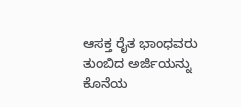ಆಸಕ್ತ ರೈತ ಭಾಂಧವರು ತುಂಬಿದ ಅರ್ಜಿಯನ್ನು ಕೊನೆಯ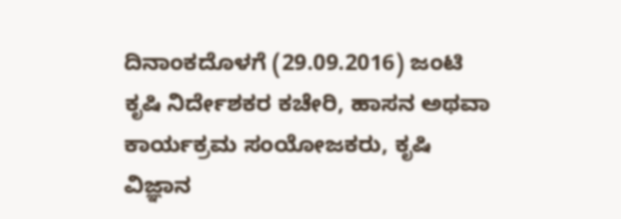ದಿನಾಂಕದೊಳಗೆ (29.09.2016) ಜಂಟಿ ಕೃಷಿ ನಿರ್ದೇಶಕರ ಕಚೇರಿ, ಹಾಸನ ಅಥವಾ ಕಾರ್ಯಕ್ರಮ ಸಂಯೋಜಕರು, ಕೃಷಿ ವಿಜ್ಞಾನ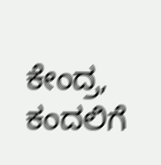ಕೇಂದ್ರ, ಕಂದಲಿಗೆ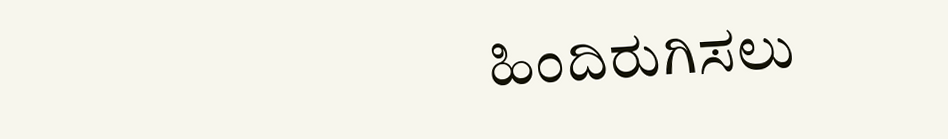ಹಿಂದಿರುಗಿಸಲು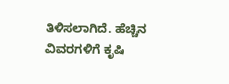ತಿಳಿಸಲಾಗಿದೆ. ಹೆಚ್ಚಿನ ವಿವರಗಳಿಗೆ ಕೃಷಿ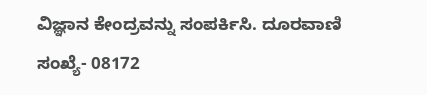ವಿಜ್ಞಾನ ಕೇಂದ್ರವನ್ನು ಸಂಪರ್ಕಿಸಿ. ದೂರವಾಣಿ ಸಂಖ್ಯೆ- 08172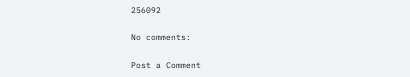256092

No comments:

Post a Comment